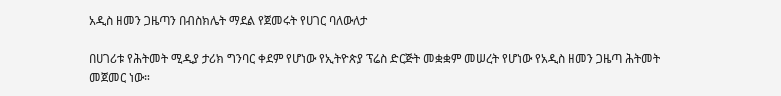አዲስ ዘመን ጋዜጣን በብስክሌት ማደል የጀመሩት የሀገር ባለውለታ

በሀገሪቱ የሕትመት ሚዲያ ታሪክ ግንባር ቀደም የሆነው የኢትዮጵያ ፕሬስ ድርጅት መቋቋም መሠረት የሆነው የአዲስ ዘመን ጋዜጣ ሕትመት መጀመር ነው።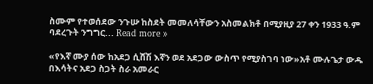ስሙም የተወሰደው ንጉሡ ከስደት መመለሳቸውን አስመልክቶ በሚያዚያ 27 ቀን 1933 ዓ.ም ባደረጉት ንግግር... Read more »

«የእኛ ሙያ ሰው ከአደጋ ሲሸሽ እኛን ወደ አደጋው ውስጥ የሚያስገባ ነው»አቶ ሙሉጌታ ውዱ በእሳትና አደጋ ስጋት ስራ አመራር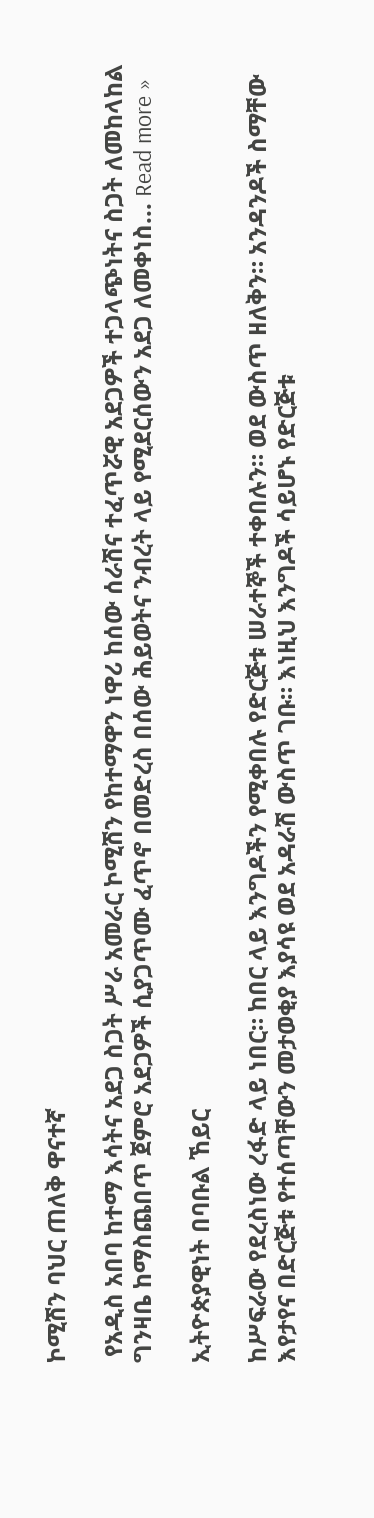ኮሚሽን ባህር ጠለቅ ዋናተኛ

 የአዲስ አበባ ከተማ እሳትና አደጋ ስጋት ሥራ አመራር ኮሚሽን የከተማዋን ነዋሪ ከሰው ሰራሽና ተፈጥሯዊ አደጋዎች ተጋላጭነትና ስጋት ለመከላከል ግንዛቤ ከማስጨበጥ ጀምሮ አደጋዎች ሲያጋጥሙ ፈጥኖ በመድረስ በሰው ሕይወትና ንብረት ላይ የሚደርሰውን አደጋ ለመቀነስ... Read more »

ኢትዮጵያዊነት በባቡል ኸይር

ከሥፍራው የደረስነው ረፋድ ላይ ነበር። ከበር ላይ እንግዶችን የሚቀበሉ የድርጅቱ ሠራተኞች ተቀበሉን። ወደ ውስጥ ዘለቅን። አንዳንዶች ስማቸው እየታየና በድርጅቱ የተሰጣቸውን መታወቂያ እያሳዩ ወደ አዳራሽ ውስጥ ገቡ። እነዚህ እንግዶች ሳይሆኑ የድርጅቱ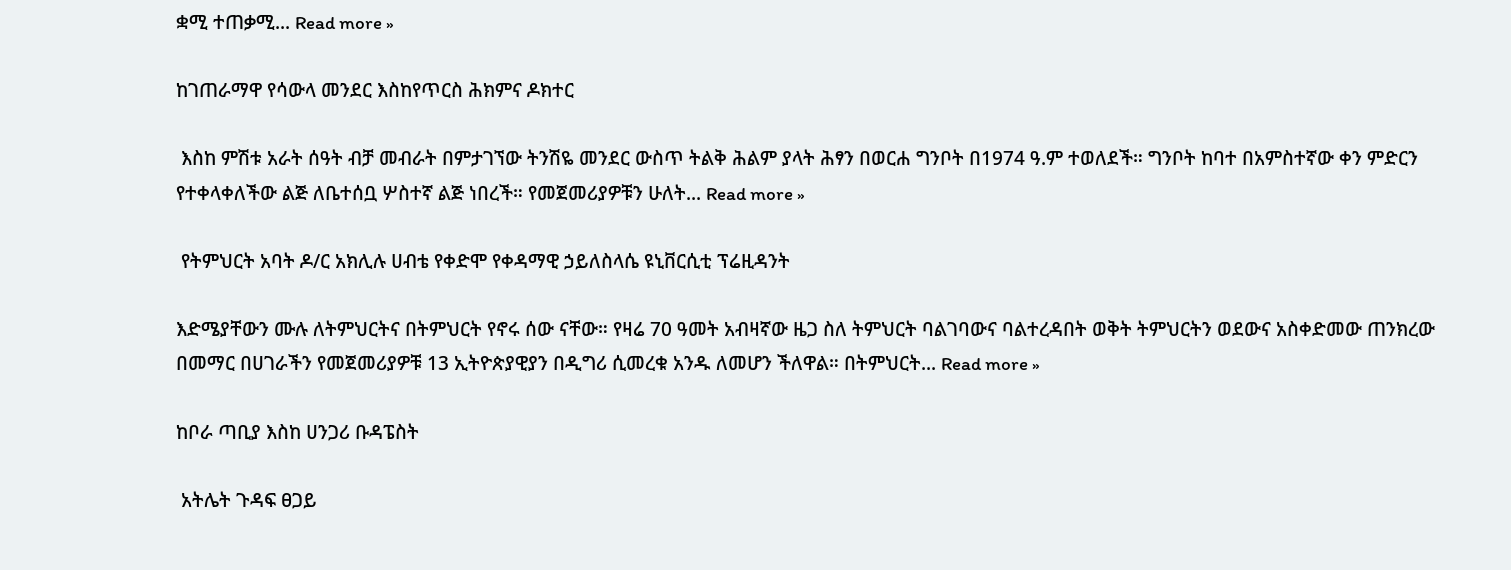ቋሚ ተጠቃሚ... Read more »

ከገጠራማዋ የሳውላ መንደር እስከየጥርስ ሕክምና ዶክተር

 እስከ ምሽቱ አራት ሰዓት ብቻ መብራት በምታገኘው ትንሽዬ መንደር ውስጥ ትልቅ ሕልም ያላት ሕፃን በወርሐ ግንቦት በ1974 ዓ.ም ተወለደች። ግንቦት ከባተ በአምስተኛው ቀን ምድርን የተቀላቀለችው ልጅ ለቤተሰቧ ሦስተኛ ልጅ ነበረች። የመጀመሪያዎቹን ሁለት... Read more »

 የትምህርት አባት ዶ/ር አክሊሉ ሀብቴ የቀድሞ የቀዳማዊ ኃይለስላሴ ዩኒቨርሲቲ ፕሬዚዳንት

እድሜያቸውን ሙሉ ለትምህርትና በትምህርት የኖሩ ሰው ናቸው። የዛሬ 70 ዓመት አብዛኛው ዜጋ ስለ ትምህርት ባልገባውና ባልተረዳበት ወቅት ትምህርትን ወደውና አስቀድመው ጠንክረው በመማር በሀገራችን የመጀመሪያዎቹ 13 ኢትዮጵያዊያን በዲግሪ ሲመረቁ አንዱ ለመሆን ችለዋል። በትምህርት... Read more »

ከቦራ ጣቢያ እስከ ሀንጋሪ ቡዳፔስት

 አትሌት ጉዳፍ ፀጋይ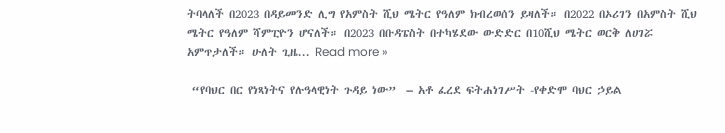ትባላለች በ2023 በዳይመንድ ሊግ የአምስት ሺህ ሜትር የዓለም ክብረወሰን ይዛለች። በ2022 በኦሪገን በአምስት ሺህ ሜትር የዓለም ሻምፒዮን ሆናለች። በ2023 በቡዳፔስት በተካሄደው ውድድር በ10ሺህ ሜትር ወርቅ ለሀገሯ አምጥታለች። ሁለት ጊዜ... Read more »

 “የባህር በር የነጻነትና የሉዓላዊነት ጉዳይ ነው”  – አቶ ፈረደ ፍትሐነገሥት -የቀድሞ ባህር ኃይል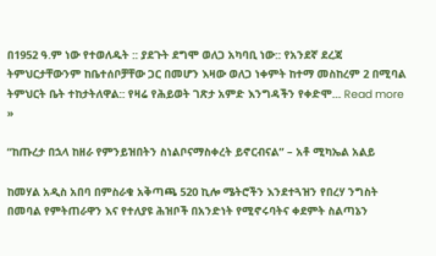በ1952 ዓ.ም ነው የተወለዱት :: ያደጉት ደግሞ ወለጋ አካባቢ ነው:: የአንደኛ ደረጃ ትምህርታቸውንም ከቤተሰቦቻቸው ጋር በመሆን እዛው ወለጋ ነቀምት ከተማ መስከረም 2 በሚባል ትምህርት ቤት ተከታትለዋል:: የዛሬ የሕይወት ገጽታ አምድ እንግዳችን የቀድሞ... Read more »

“ከጡረታ በኋላ ከዘራ የምንይዝበትን ስነልቦናማስቀረት ይኖርብናል” – አቶ ሚካኤል አልይ

ከመሃል አዲስ አበባ በምስራቁ አቅጣጫ 520 ኪሎ ሜትሮችን እንደተጓዝን የበረሃ ንግስት በመባል የምትጠራዋን እና የተለያዩ ሕዝቦች በአንድነት የሚኖሩባትና ቀደምት ስልጣኔን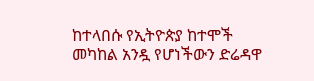ከተላበሱ የኢትዮጵያ ከተሞች መካከል አንዷ የሆነችውን ድሬዳዋ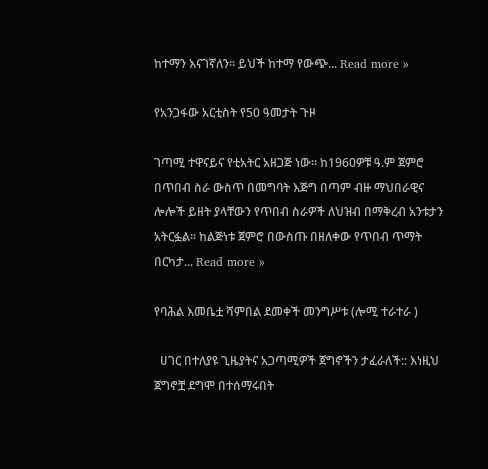ከተማን እናገኛለን። ይህች ከተማ የውጭ... Read more »

የአንጋፋው አርቲስት የ50 ዓመታት ጉዞ

ገጣሚ ተዋናይና የቲአትር አዘጋጅ ነው። ከ1960ዎቹ ዓ.ም ጀምሮ በጥበብ ስራ ውስጥ በመግባት እጅግ በጣም ብዙ ማህበራዊና ሎሎች ይዘት ያላቸውን የጥበብ ስራዎች ለህዝብ በማቅረብ አንቱታን አትርፏል። ከልጅነቱ ጀምሮ በውስጡ በዘለቀው የጥበብ ጥማት በርካታ... Read more »

የባሕል እመቤቷ ሻምበል ደመቀች መንግሥቱ (ሎሚ ተራተራ )

  ሀገር በተለያዩ ጊዜያትና አጋጣሚዎች ጀግኖችን ታፈራለች:: እነዚህ ጀግኖቿ ደግሞ በተሰማሩበት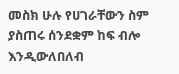መስክ ሁሉ የሀገራቸውን ስም ያስጠሩ ሰንደቋም ከፍ ብሎ እንዲውለበለብ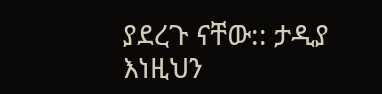ያደረጉ ናቸው:: ታዲያ እነዚህን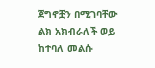ጀግኖቿን በሚገባቸው ልክ አክብራለች ወይ ከተባለ መልሱ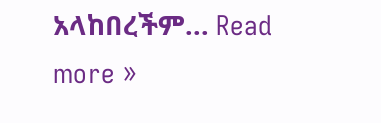አላከበረችም... Read more »